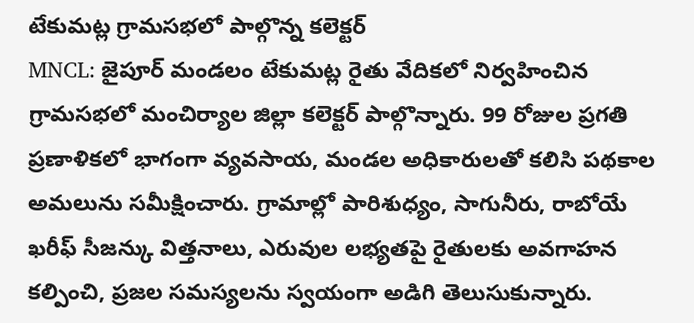టేకుమట్ల గ్రామసభలో పాల్గొన్న కలెక్టర్
MNCL: జైపూర్ మండలం టేకుమట్ల రైతు వేదికలో నిర్వహించిన గ్రామసభలో మంచిర్యాల జిల్లా కలెక్టర్ పాల్గొన్నారు. 99 రోజుల ప్రగతి ప్రణాళికలో భాగంగా వ్యవసాయ, మండల అధికారులతో కలిసి పథకాల అమలును సమీక్షించారు. గ్రామాల్లో పారిశుధ్యం, సాగునీరు, రాబోయే ఖరీఫ్ సీజన్కు విత్తనాలు, ఎరువుల లభ్యతపై రైతులకు అవగాహన కల్పించి, ప్రజల సమస్యలను స్వయంగా అడిగి తెలుసుకున్నారు.